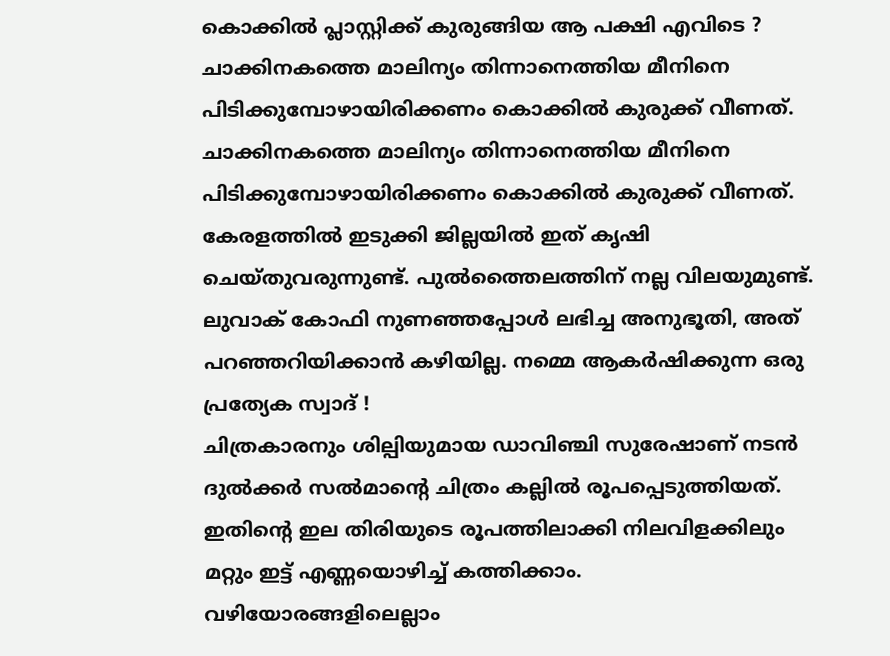കൊക്കിൽ പ്ലാസ്റ്റിക്ക് കുരുങ്ങിയ ആ പക്ഷി എവിടെ ?
ചാക്കിനകത്തെ മാലിന്യം തിന്നാനെത്തിയ മീനിനെ പിടിക്കുമ്പോഴായിരിക്കണം കൊക്കിൽ കുരുക്ക് വീണത്.
ചാക്കിനകത്തെ മാലിന്യം തിന്നാനെത്തിയ മീനിനെ പിടിക്കുമ്പോഴായിരിക്കണം കൊക്കിൽ കുരുക്ക് വീണത്.
കേരളത്തിൽ ഇടുക്കി ജില്ലയിൽ ഇത് കൃഷി ചെയ്തുവരുന്നുണ്ട്. പുൽത്തൈലത്തിന് നല്ല വിലയുമുണ്ട്.
ലുവാക് കോഫി നുണഞ്ഞപ്പോൾ ലഭിച്ച അനുഭൂതി, അത് പറഞ്ഞറിയിക്കാൻ കഴിയില്ല. നമ്മെ ആകർഷിക്കുന്ന ഒരു പ്രത്യേക സ്വാദ് !
ചിത്രകാരനും ശില്പിയുമായ ഡാവിഞ്ചി സുരേഷാണ് നടൻ ദുൽക്കർ സൽമാന്റെ ചിത്രം കല്ലിൽ രൂപപ്പെടുത്തിയത്.
ഇതിന്റെ ഇല തിരിയുടെ രൂപത്തിലാക്കി നിലവിളക്കിലും മറ്റും ഇട്ട് എണ്ണയൊഴിച്ച് കത്തിക്കാം.
വഴിയോരങ്ങളിലെല്ലാം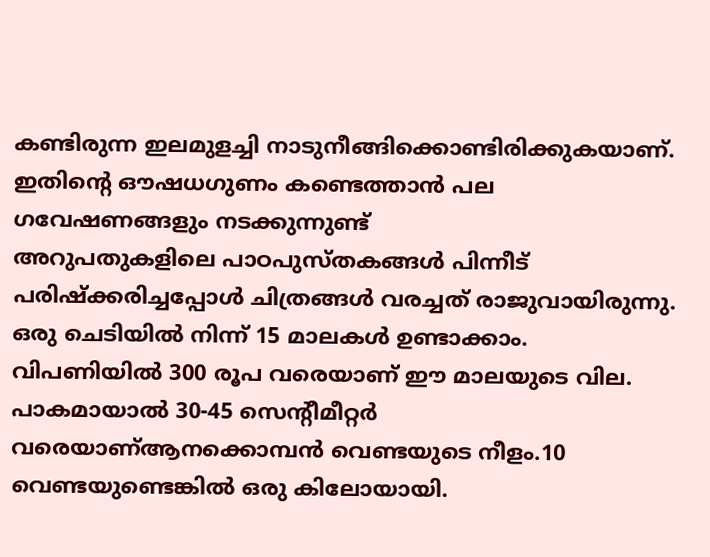കണ്ടിരുന്ന ഇലമുളച്ചി നാടുനീങ്ങിക്കൊണ്ടിരിക്കുകയാണ്. ഇതിന്റെ ഔഷധഗുണം കണ്ടെത്താൻ പല ഗവേഷണങ്ങളും നടക്കുന്നുണ്ട്
അറുപതുകളിലെ പാഠപുസ്തകങ്ങൾ പിന്നീട് പരിഷ്ക്കരിച്ചപ്പോൾ ചിത്രങ്ങൾ വരച്ചത് രാജുവായിരുന്നു.
ഒരു ചെടിയിൽ നിന്ന് 15 മാലകൾ ഉണ്ടാക്കാം. വിപണിയിൽ 300 രൂപ വരെയാണ് ഈ മാലയുടെ വില.
പാകമായാൽ 30-45 സെന്റീമീറ്റർ വരെയാണ്ആനക്കൊമ്പൻ വെണ്ടയുടെ നീളം.10 വെണ്ടയുണ്ടെങ്കിൽ ഒരു കിലോയായി.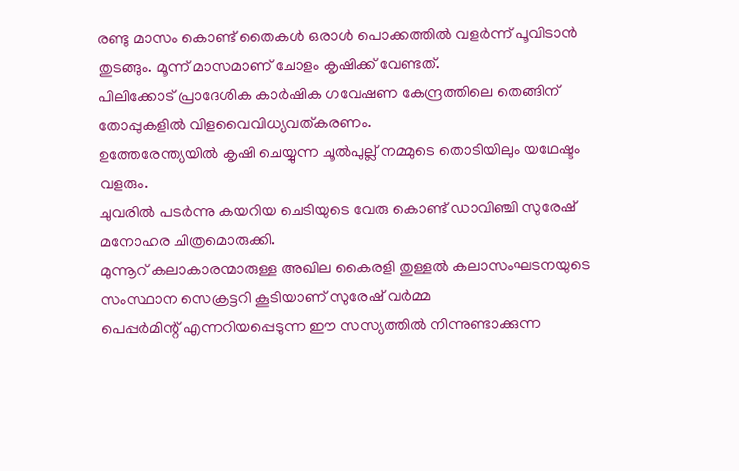രണ്ടു മാസം കൊണ്ട് തൈകൾ ഒരാൾ പൊക്കത്തിൽ വളർന്ന് പൂവിടാൻ തുടങ്ങും. മൂന്ന് മാസമാണ് ചോളം കൃഷിക്ക് വേണ്ടത്.
പിലിക്കോട് പ്രാദേശിക കാർഷിക ഗവേഷണ കേന്ദ്രത്തിലെ തെങ്ങിന് തോപ്പുകളിൽ വിളവൈവിധ്യവത്കരണം.
ഉത്തേരേന്ത്യയിൽ കൃഷി ചെയ്യുന്ന ചൂൽപുല്ല് നമ്മുടെ തൊടിയിലും യഥേഷ്ടം വളരും.
ചുവരിൽ പടർന്നു കയറിയ ചെടിയുടെ വേരു കൊണ്ട് ഡാവിഞ്ചി സുരേഷ് മനോഹര ചിത്രമൊരുക്കി.
മുന്നൂറ് കലാകാരന്മാരുള്ള അഖില കൈരളി തുള്ളൽ കലാസംഘടനയുടെ സംസ്ഥാന സെക്രട്ടറി കൂടിയാണ് സുരേഷ് വർമ്മ
പെപ്പർമിന്റ് എന്നറിയപ്പെടുന്ന ഈ സസ്യത്തിൽ നിന്നുണ്ടാക്കുന്ന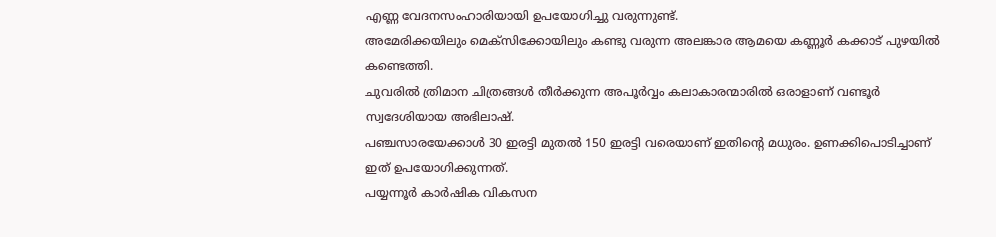എണ്ണ വേദനസംഹാരിയായി ഉപയോഗിച്ചു വരുന്നുണ്ട്.
അമേരിക്കയിലും മെക്സിക്കോയിലും കണ്ടു വരുന്ന അലങ്കാര ആമയെ കണ്ണൂർ കക്കാട് പുഴയിൽ കണ്ടെത്തി.
ചുവരിൽ ത്രിമാന ചിത്രങ്ങൾ തീർക്കുന്ന അപൂർവ്വം കലാകാരന്മാരിൽ ഒരാളാണ് വണ്ടൂർ സ്വദേശിയായ അഭിലാഷ്.
പഞ്ചസാരയേക്കാൾ 30 ഇരട്ടി മുതൽ 150 ഇരട്ടി വരെയാണ് ഇതിന്റെ മധുരം. ഉണക്കിപൊടിച്ചാണ് ഇത് ഉപയോഗിക്കുന്നത്.
പയ്യന്നൂർ കാർഷിക വികസന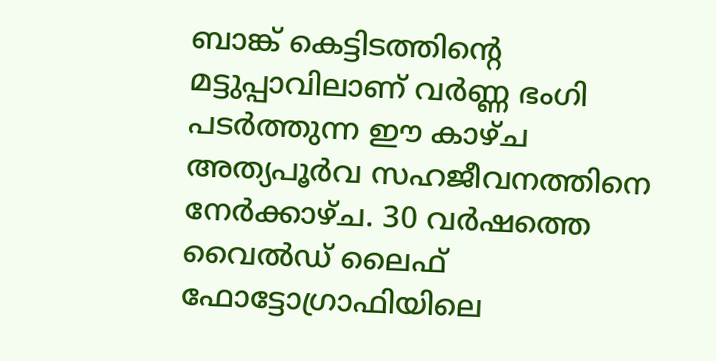ബാങ്ക് കെട്ടിടത്തിന്റെ മട്ടുപ്പാവിലാണ് വർണ്ണ ഭംഗി പടർത്തുന്ന ഈ കാഴ്ച
അത്യപൂർവ സഹജീവനത്തിനെ നേർക്കാഴ്ച. 30 വർഷത്തെ വൈൽഡ് ലൈഫ് ഫോട്ടോഗ്രാഫിയിലെ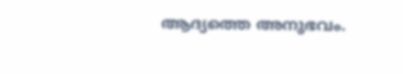ആദ്യത്തെ അനുഭവം.